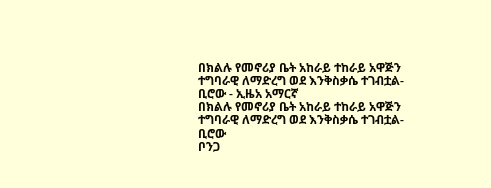በክልሉ የመኖሪያ ቤት አከራይ ተከራይ አዋጅን ተግባራዊ ለማድረግ ወደ እንቅስቃሴ ተገብቷል- ቢሮው - ኢዜአ አማርኛ
በክልሉ የመኖሪያ ቤት አከራይ ተከራይ አዋጅን ተግባራዊ ለማድረግ ወደ እንቅስቃሴ ተገብቷል- ቢሮው
ቦንጋ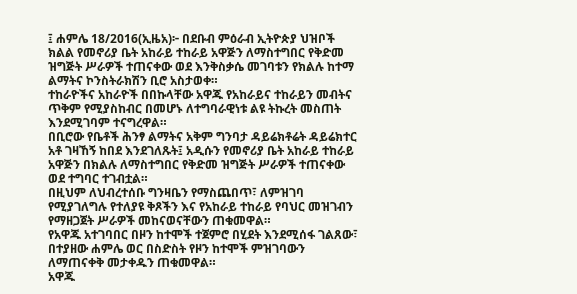፤ ሐምሌ 18/2016(ኢዜአ)፦ በደቡብ ምዕራብ ኢትዮጵያ ህዝቦች ክልል የመኖሪያ ቤት አከራይ ተከራይ አዋጅን ለማስተግበር የቅድመ ዝግጅት ሥራዎች ተጠናቀው ወደ እንቅስቃሴ መገባቱን የክልሉ ከተማ ልማትና ኮንስትራክሽን ቢሮ አስታወቀ።
ተከራዮችና አከራዮች በበኩላቸው አዋጁ የአከራይና ተከራይን መብትና ጥቅም የሚያስከብር በመሆኑ ለተግባራዊነቱ ልዩ ትኩረት መስጠት እንደሚገባም ተናግረዋል።
በቢሮው የቤቶች ሕንፃ ልማትና አቅም ግንባታ ዳይሬክቶሬት ዳይሬክተር አቶ ገዛኸኝ ከበደ እንደገለጹት፤ አዲሱን የመኖሪያ ቤት አከራይ ተከራይ አዋጅን በክልሉ ለማስተግበር የቅድመ ዝግጅት ሥራዎች ተጠናቀው ወደ ተግባር ተገብቷል።
በዚህም ለህብረተሰቡ ግንዛቤን የማስጨበጥ፣ ለምዝገባ የሚያገለግሉ የተለያዩ ቅጾችን እና የአከራይ ተከራይ የባህር መዝገብን የማዘጋጀት ሥራዎች መከናወናቸውን ጠቁመዋል።
የአዋጁ አተገባበር በዞን ከተሞች ተጀምሮ በሂደት እንደሚሰፋ ገልጸው፣ በተያዘው ሐምሌ ወር በስድስት የዞን ከተሞች ምዝገባውን ለማጠናቀቅ መታቀዱን ጠቁመዋል።
አዋጁ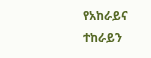የአከራይና ተከራይን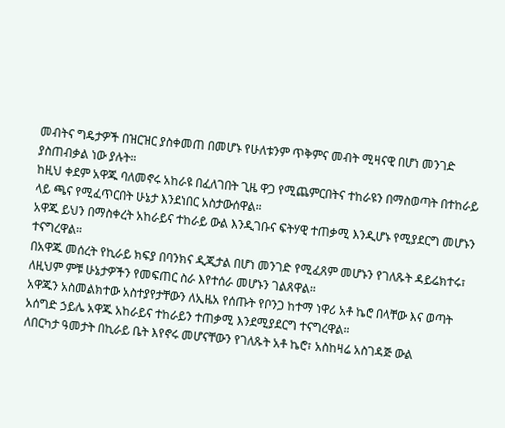መብትና ግዴታዎች በዝርዝር ያስቀመጠ በመሆኑ የሁለቱንም ጥቅምና መብት ሚዛናዊ በሆነ መንገድ ያስጠብቃል ነው ያሉት።
ከዚህ ቀደም አዋጁ ባለመኖሩ አከራዩ በፈለገበት ጊዜ ዋጋ የሚጨምርበትና ተከራዩን በማስወጣት በተከራይ ላይ ጫና የሚፈጥርበት ሁኔታ እንደነበር አስታውሰዋል።
አዋጁ ይህን በማስቀረት አከራይና ተከራይ ውል እንዲገቡና ፍትሃዊ ተጠቃሚ እንዲሆኑ የሚያደርግ መሆኑን ተናግረዋል።
በአዋጁ መሰረት የኪራይ ክፍያ በባንክና ዲጂታል በሆነ መንገድ የሚፈጸም መሆኑን የገለጹት ዳይሬክተሩ፣ ለዚህም ምቹ ሁኔታዎችን የመፍጠር ስራ እየተሰራ መሆኑን ገልጸዋል።
አዋጁን አስመልክተው አስተያየታቸውን ለኢዜአ የሰጡት የቦንጋ ከተማ ነዋሪ አቶ ኬሮ በላቸው እና ወጣት አሰግድ ኃይሌ አዋጁ አከራይና ተከራይን ተጠቃሚ እንደሚያደርግ ተናግረዋል።
ለበርካታ ዓመታት በኪራይ ቤት እየኖሩ መሆናቸውን የገለጹት አቶ ኬሮ፣ አስከዛሬ አስገዳጅ ውል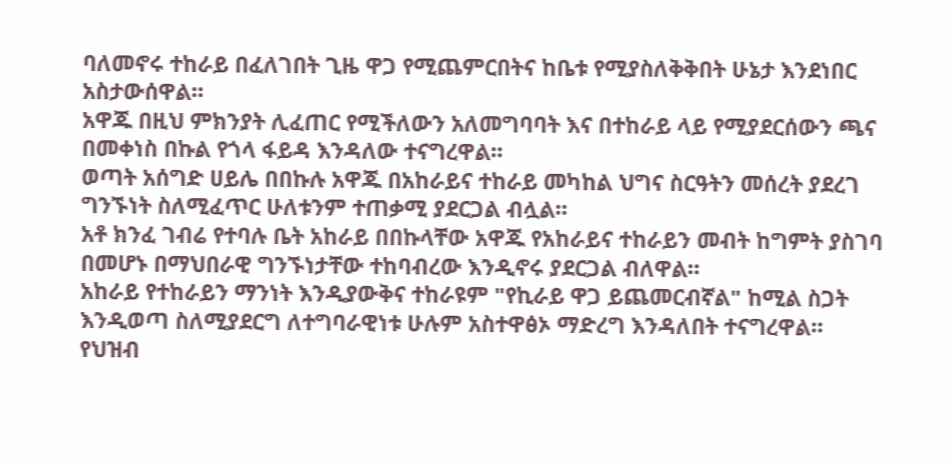ባለመኖሩ ተከራይ በፈለገበት ጊዜ ዋጋ የሚጨምርበትና ከቤቱ የሚያስለቅቅበት ሁኔታ እንደነበር አስታውሰዋል።
አዋጁ በዚህ ምክንያት ሊፈጠር የሚችለውን አለመግባባት እና በተከራይ ላይ የሚያደርሰውን ጫና በመቀነስ በኩል የጎላ ፋይዳ እንዳለው ተናግረዋል።
ወጣት አሰግድ ሀይሌ በበኩሉ አዋጁ በአከራይና ተከራይ መካከል ህግና ስርዓትን መሰረት ያደረገ ግንኙነት ስለሚፈጥር ሁለቱንም ተጠቃሚ ያደርጋል ብሏል።
አቶ ክንፈ ገብሬ የተባሉ ቤት አከራይ በበኩላቸው አዋጁ የአከራይና ተከራይን መብት ከግምት ያስገባ በመሆኑ በማህበራዊ ግንኙነታቸው ተከባብረው እንዲኖሩ ያደርጋል ብለዋል።
አከራይ የተከራይን ማንነት እንዲያውቅና ተከራዩም "የኪራይ ዋጋ ይጨመርብኛል" ከሚል ስጋት እንዲወጣ ስለሚያደርግ ለተግባራዊነቱ ሁሉም አስተዋፅኦ ማድረግ እንዳለበት ተናግረዋል።
የህዝብ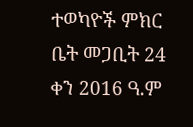ተወካዮች ምክር ቤት መጋቢት 24 ቀን 2016 ዓ.ም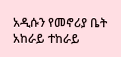አዲሱን የመኖሪያ ቤት አከራይ ተከራይ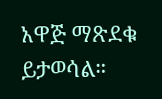አዋጅ ማጽደቁ ይታወሳል።